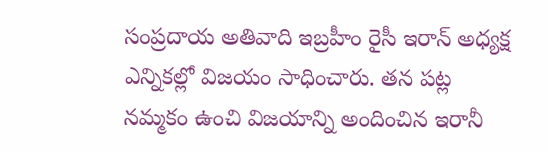సంప్రదాయ అతివాది ఇబ్రహీం రైసీ ఇరాన్ అధ్యక్ష ఎన్నికల్లో విజయం సాధించారు. తన పట్ల నమ్మకం ఉంచి విజయాన్ని అందించిన ఇరానీ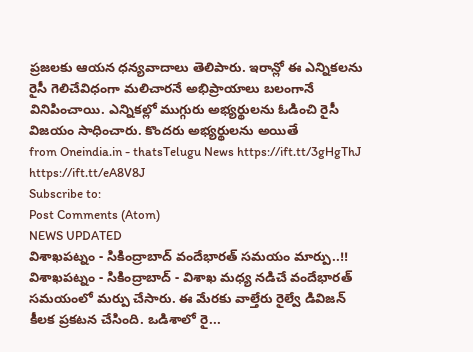ప్రజలకు ఆయన ధన్యవాదాలు తెలిపారు. ఇరాన్లో ఈ ఎన్నికలను రైసీ గెలిచేవిధంగా మలిచారనే అభిప్రాయాలు బలంగానే వినిపించాయి. ఎన్నికల్లో ముగ్గురు అభ్యర్థులను ఓడించి రైసీ విజయం సాధించారు. కొందరు అభ్యర్థులను అయితే
from Oneindia.in - thatsTelugu News https://ift.tt/3gHgThJ
https://ift.tt/eA8V8J
Subscribe to:
Post Comments (Atom)
NEWS UPDATED
విశాఖపట్నం - సికింద్రాబాద్ వందేభారత్ సమయం మార్పు..!!
విశాఖపట్నం - సికింద్రాబాద్ - విశాఖ మధ్య నడిచే వందేభారత్ సమయంలో మర్పు చేసారు. ఈ మేరకు వాల్తేరు రైల్వే డివిజన్ కీలక ప్రకటన చేసింది. ఒడిశాలో రై...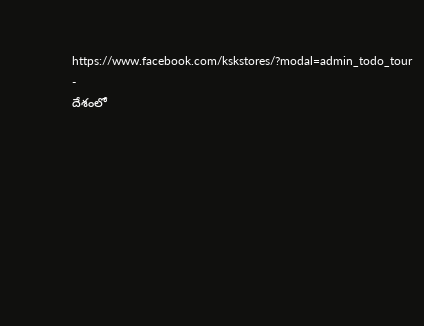https://www.facebook.com/kskstores/?modal=admin_todo_tour
-
దేశంలో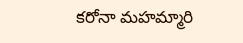కరోనా మహమ్మారి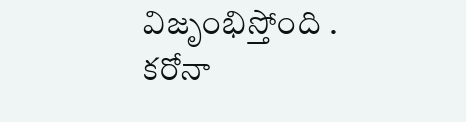విజృంభిస్తోంది . కరోనా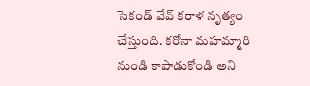సెకండ్ వేవ్ కరాళ నృత్యం చేస్తుంది. కరోనా మహమ్మారి నుండి కాపాడుకోండి అని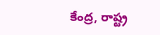కేంద్ర, రాష్ట్ర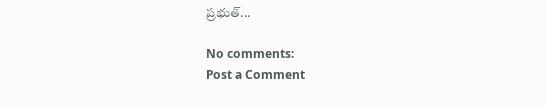ప్రభుత్...

No comments:
Post a Comment